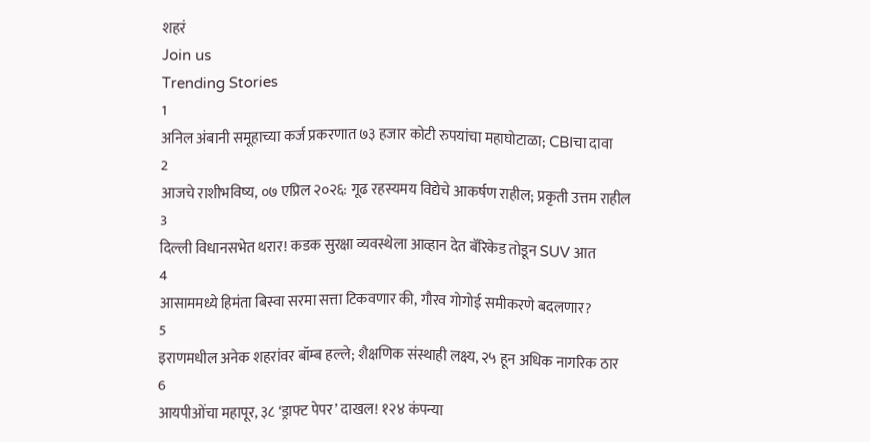शहरं
Join us
Trending Stories
1
अनिल अंबानी समूहाच्या कर्ज प्रकरणात ७३ हजार कोटी रुपयांचा महाघोटाळा; CBIचा दावा
2
आजचे राशीभविष्य, ०७ एप्रिल २०२६: गूढ रहस्यमय विद्येचे आकर्षण राहील; प्रकृती उत्तम राहील
3
दिल्ली विधानसभेत थरार! कडक सुरक्षा व्यवस्थेला आव्हान देत बॅरिकेड तोडून SUV आत
4
आसाममध्ये हिमंता बिस्वा सरमा सत्ता टिकवणार की, गौरव गोगोई समीकरणे बदलणार?
5
इराणमधील अनेक शहरांवर बॉम्ब हल्ले; शैक्षणिक संस्थाही लक्ष्य, २५ हून अधिक नागरिक ठार
6
आयपीओंचा महापूर, ३८ ‘ड्राफ्ट पेपर’ दाखल! १२४ कंपन्या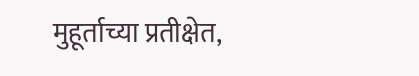मुहूर्ताच्या प्रतीक्षेत,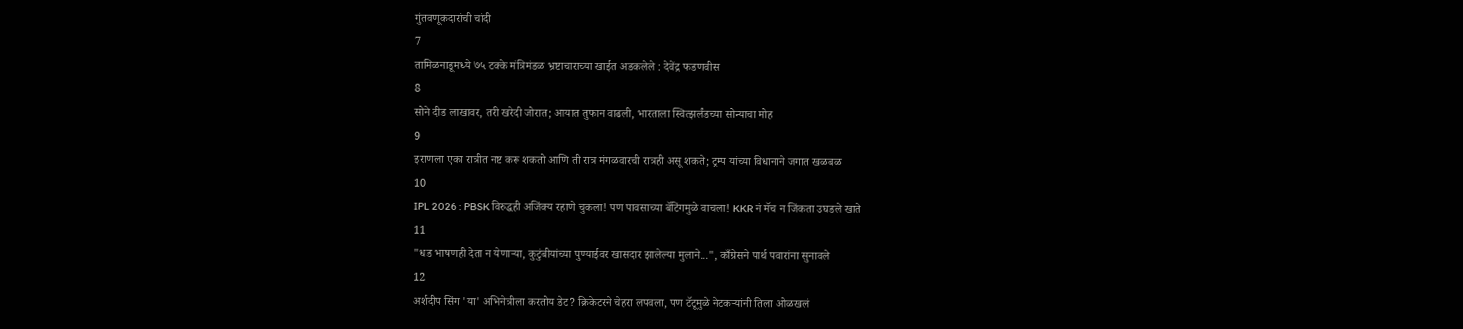गुंतवणूकदारांची चांदी
7
तामिळनाडूमध्ये ७५ टक्के मंत्रिमंडळ भ्रष्टाचाराच्या खाईत अडकलेले : देवेंद्र फडणवीस
8
सोने दीड लाखावर, तरी खरेदी जोरात; आयात तुफान वाढली, भारताला स्वित्झर्लंडच्या सोन्याचा मोह
9
इराणला एका रात्रीत नष्ट करू शकतो आणि ती रात्र मंगळवारची रात्रही असू शकते; ट्रम्प यांच्या विधानाने जगात खळबळ
10
IPL 2026 : PBSK विरुद्धही अजिंक्य रहाणे चुकला! पण पावसाच्या बॅटिंगमुळे वाचला! KKR नं मॅच न जिंकता उघडले खाते
11
"धड भाषणही देता न येणाऱ्या, कुटुंबीयांच्या पुण्याईवर खासदार झालेल्या मुलाने...", काँग्रेसने पार्थ पवारांना सुनावले
12
अर्शदीप सिंग 'या' अभिनेत्रीला करतोय डेट? क्रिकेटरने चेहरा लपवला, पण टॅटूमुळे नेटकऱ्यांनी तिला ओळखलं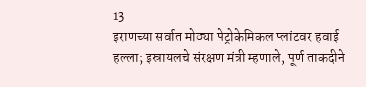13
इराणच्या सर्वात मोठ्या पेट्रोकेमिकल प्लांटवर हवाई हल्ला; इस्रायलचे संरक्षण मंत्री म्हणाले, पूर्ण ताकदीने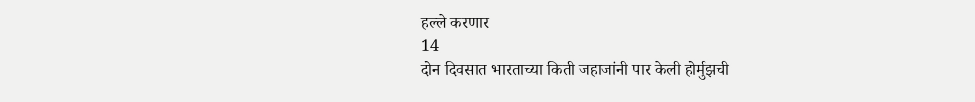हल्ले करणार
14
दोन दिवसात भारताच्या किती जहाजांनी पार केली होर्मुझची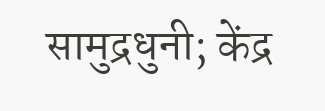सामुद्रधुनी; केंद्र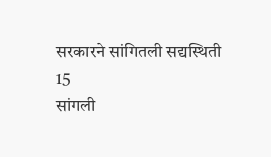सरकारने सांगितली सद्यस्थिती
15
सांगली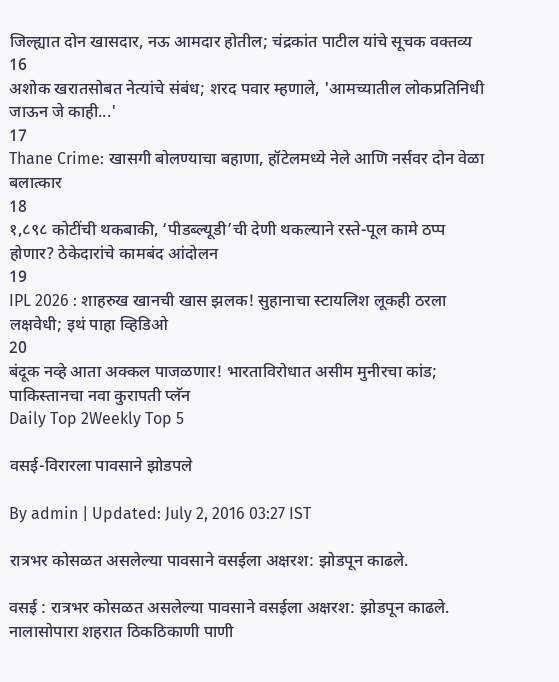जिल्ह्यात दोन खासदार, नऊ आमदार होतील; चंद्रकांत पाटील यांचे सूचक वक्तव्य
16
अशोक खरातसोबत नेत्यांचे संबंध; शरद पवार म्हणाले, 'आमच्यातील लोकप्रतिनिधी जाऊन जे काही...'
17
Thane Crime: खासगी बोलण्याचा बहाणा, हॉटेलमध्ये नेले आणि नर्सवर दोन वेळा बलात्कार
18
१,८९८ कोटींची थकबाकी, ‘पीडब्ल्यूडी’ची देणी थकल्याने रस्ते-पूल कामे ठप्प होणार? ठेकेदारांचे कामबंद आंदोलन
19
IPL 2026 : शाहरुख खानची खास झलक! सुहानाचा स्टायलिश लूकही ठरला लक्षवेधी; इथं पाहा व्हिडिओ
20
बंदूक नव्हे आता अक्कल पाजळणार! भारताविरोधात असीम मुनीरचा कांड; पाकिस्तानचा नवा कुरापती प्लॅन
Daily Top 2Weekly Top 5

वसई-विरारला पावसाने झोडपले

By admin | Updated: July 2, 2016 03:27 IST

रात्रभर कोसळत असलेल्या पावसाने वसईला अक्षरश: झोडपून काढले.

वसई : रात्रभर कोसळत असलेल्या पावसाने वसईला अक्षरश: झोडपून काढले. नालासोपारा शहरात ठिकठिकाणी पाणी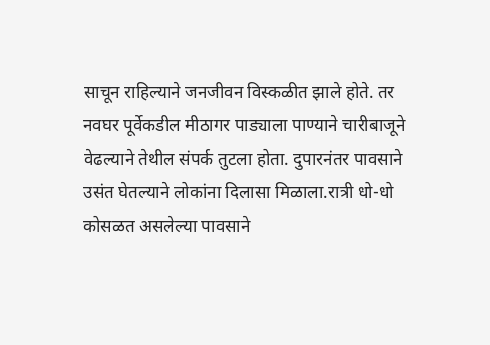साचून राहिल्याने जनजीवन विस्कळीत झाले होते. तर नवघर पूर्वेकडील मीठागर पाड्याला पाण्याने चारीबाजूने वेढल्याने तेथील संपर्क तुटला होता. दुपारनंतर पावसाने उसंत घेतल्याने लोकांना दिलासा मिळाला.रात्री धो-धो कोसळत असलेल्या पावसाने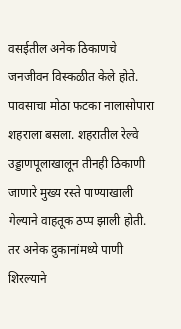वसईतील अनेक ठिकाणचे जनजीवन विस्कळीत केले होते. पावसाचा मोठा फटका नालासोपारा शहराला बसला. शहरातील रेल्वे उड्डाणपूलाखालून तीनही ठिकाणी जाणारे मुख्य रस्ते पाण्याखाली गेल्याने वाहतूक ठप्प झाली होती. तर अनेक दुकानांमध्ये पाणी शिरल्याने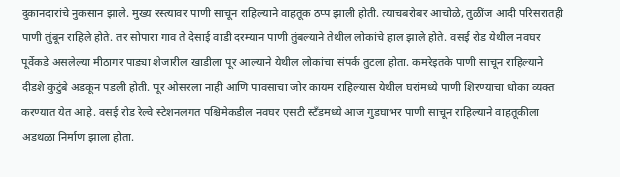दुकानदारांचे नुकसान झाले. मुख्य रस्त्यावर पाणी साचून राहिल्याने वाहतूक ठप्प झाली होती. त्याचबरोबर आचोळे, तुळींज आदी परिसरातही पाणी तुंबून राहिले होते. तर सोपारा गाव ते देसाई वाडी दरम्यान पाणी तुंबल्याने तेथील लोकांचे हाल झाले होते. वसई रोड येथील नवघर पूर्वेकडे असलेल्या मीठागर पाड्या शेजारील खाडीला पूर आल्याने येथील लोकांचा संपर्क तुटला होता. कमरेइतके पाणी साचून राहिल्याने दीडशे कुटुंबे अडकून पडली होती. पूर ओसरला नाही आणि पावसाचा जोर कायम राहिल्यास येथील घरांमध्ये पाणी शिरण्याचा धोका व्यक्त करण्यात येत आहे. वसई रोड रेल्वे स्टेशनलगत पश्चिमेकडील नवघर एसटी स्टँडमध्ये आज गुडघाभर पाणी साचून राहिल्याने वाहतूकीला अडथळा निर्माण झाला होता.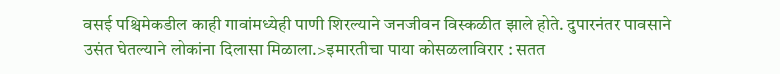वसई पश्चिमेकडील काही गावांमध्येही पाणी शिरल्याने जनजीवन विस्कळीत झाले होते. दुपारनंतर पावसाने उसंत घेतल्याने लोकांना दिलासा मिळाला.>इमारतीचा पाया कोसळलाविरार : सतत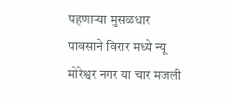पहणाऱ्या मुसळधार पावसाने विरार मध्ये न्यू मोरेश्वर नगर या चार मजली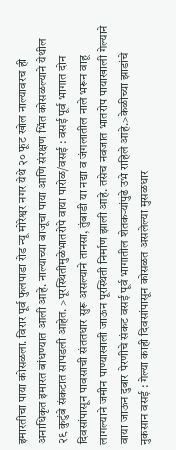इमारतीचा पाया कोसळला. विरार पूर्व फुलपाडा रोड न्यू मोरेश्वर नगर येथे २० फूट खोल नाल्यावरच ही अनाधिकृत इमारत बांधण्यात आली आहे. नाल्याच्या बाजूचा पाया आणि संरक्षण भिंत कोसळल्याने येथील २९ कुटुंबे संकटात सापडली आहेत. >पूरस्थितीमुळेभातरोपे वाया पारोळ/वसई : वसई पूर्व भागात दोन दिवसांपासून पावसाची संततधार सुरू असल्याने तानसा, तुंबाडी या नद्या व जंगलातील नाले भरून वाहू लागल्याने जमीन पाण्याखाली जाऊन पूरस्थिती निर्माण झाली आहे. तसेच नवजात भातरोप पायाखाली गेल्याने वाया जाऊन दुबार पेरणीचे संकट वसई पूर्व भागातील शेतकऱ्यांपुढे उभे राहिले आहे.>केळीच्या झाडांचे नुकसान वसई : गेल्या काही दिवसांपासून कोसळत असलेल्या मुसळधार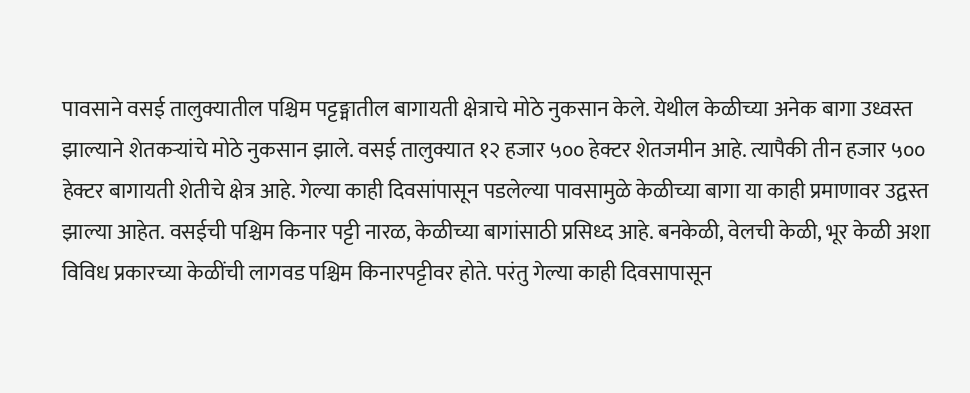पावसाने वसई तालुक्यातील पश्चिम पट्टङ्मातील बागायती क्षेत्राचे मोठे नुकसान केले. येथील केळीच्या अनेक बागा उध्वस्त झाल्याने शेतकऱ्यांचे मोठे नुकसान झाले. वसई तालुक्यात १२ हजार ५०० हेक्टर शेतजमीन आहे. त्यापैकी तीन हजार ५०० हेक्टर बागायती शेतीचे क्षेत्र आहे. गेल्या काही दिवसांपासून पडलेल्या पावसामुळे केळीच्या बागा या काही प्रमाणावर उद्वस्त झाल्या आहेत. वसईची पश्चिम किनार पट्टी नारळ, केळीच्या बागांसाठी प्रसिध्द आहे. बनकेळी, वेलची केळी, भूर केळी अशा विविध प्रकारच्या केळींची लागवड पश्चिम किनारपट्टीवर होते. परंतु गेल्या काही दिवसापासून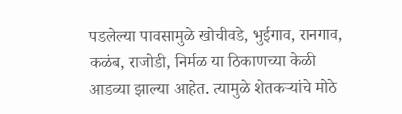पडलेल्या पावसामुळे खोचीवडे, भुईगाव, रानगाव, कळंब, राजोडी, निर्मळ या ठिकाणच्या केळी आडव्या झाल्या आहेत. त्यामुळे शेतकऱ्यांचे मोठे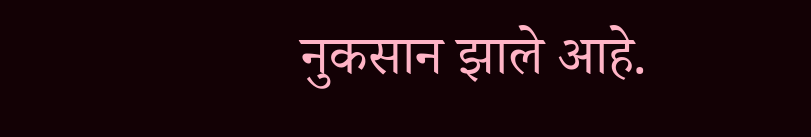नुकसान झाले आहे.